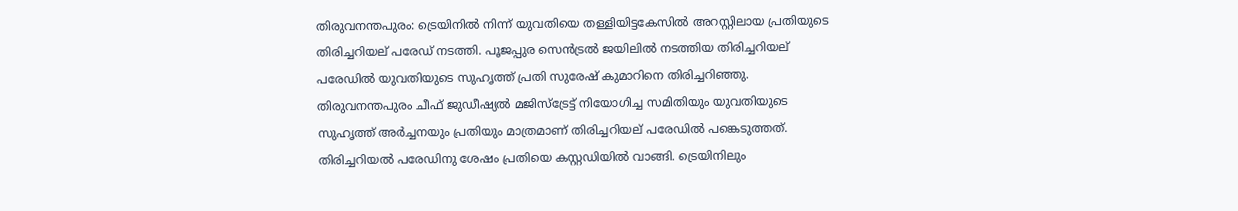തിരുവനന്തപുരം: ട്രെയിനിൽ നിന്ന് യുവതിയെ തള്ളിയിട്ടകേസിൽ അറസ്റ്റിലായ പ്രതിയുടെ തിരിച്ചറിയല് പരേഡ് നടത്തി. പൂജപ്പുര സെൻട്രൽ ജയിലിൽ നടത്തിയ തിരിച്ചറിയല് പരേഡിൽ യുവതിയുടെ സുഹൃത്ത് പ്രതി സുരേഷ് കുമാറിനെ തിരിച്ചറിഞ്ഞു.
തിരുവനന്തപുരം ചീഫ് ജുഡീഷ്യൽ മജിസ്ട്രേട്ട് നിയോഗിച്ച സമിതിയും യുവതിയുടെ സുഹൃത്ത് അർച്ചനയും പ്രതിയും മാത്രമാണ് തിരിച്ചറിയല് പരേഡിൽ പങ്കെടുത്തത്. തിരിച്ചറിയൽ പരേഡിനു ശേഷം പ്രതിയെ കസ്റ്റഡിയിൽ വാങ്ങി. ട്രെയിനിലും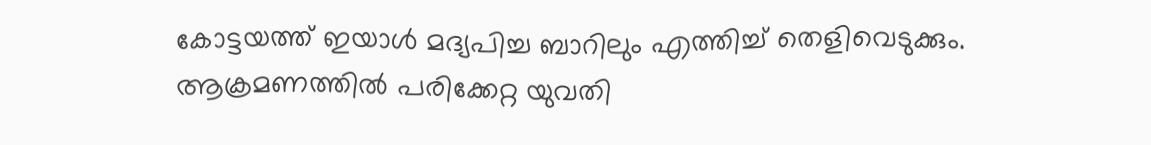കോട്ടയത്ത് ഇയാൾ മദ്യപിച്ച ബാറിലും എത്തിച്ച് തെളിവെടുക്കും.
ആക്രമണത്തിൽ പരിക്കേറ്റ യുവതി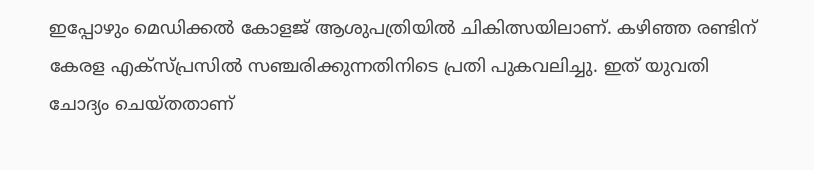ഇപ്പോഴും മെഡിക്കൽ കോളജ് ആശുപത്രിയിൽ ചികിത്സയിലാണ്. കഴിഞ്ഞ രണ്ടിന് കേരള എക്സ്പ്രസിൽ സഞ്ചരിക്കുന്നതിനിടെ പ്രതി പുകവലിച്ചു. ഇത് യുവതി ചോദ്യം ചെയ്തതാണ്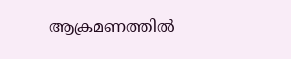ആക്രമണത്തിൽ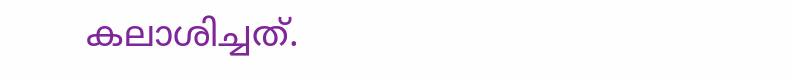കലാശിച്ചത്.